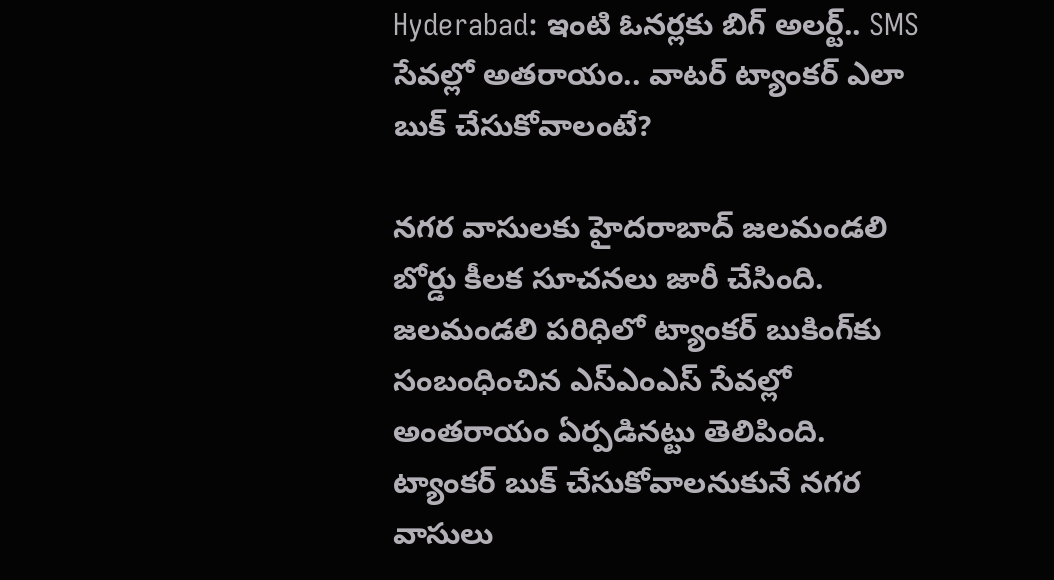Hyderabad: ఇంటి ఓనర్లకు బిగ్‌ అలర్ట్.. SMS సేవల్లో అతరాయం.. వాటర్ ట్యాంకర్ ఎలా బుక్‌ చేసుకోవాలంటే?

నగర వాసులకు హైదరాబాద్‌ జలమండలి బోర్డు కీలక సూచనలు జారీ చేసింది. జలమండలి పరిధిలో ట్యాంకర్ బుకింగ్‌కు సంబంధించిన ఎస్‌ఎంఎస్ సేవల్లో అంతరాయం ఏర్పడినట్టు తెలిపింది. ట్యాంకర్ బుక్‌ చేసుకోవాలనుకునే నగర వాసులు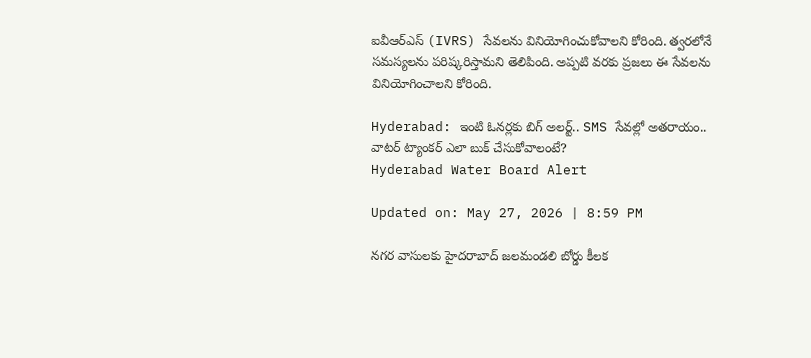ఐవీఆర్‌ఎస్ (IVRS) సేవలను వినియోగించుకోవాలని కోరింది. త్వరలోనే సమస్యలను పరిష్కరిస్తామని తెలిపింది. అప్పటి వరకు ప్రజలు ఈ సేవలను వినియోగించాలని కోరింది.

Hyderabad: ఇంటి ఓనర్లకు బిగ్‌ అలర్ట్.. SMS సేవల్లో అతరాయం.. వాటర్ ట్యాంకర్ ఎలా బుక్‌ చేసుకోవాలంటే?
Hyderabad Water Board Alert

Updated on: May 27, 2026 | 8:59 PM

నగర వాసులకు హైదరాబాద్‌ జలమండలి బోర్డు కీలక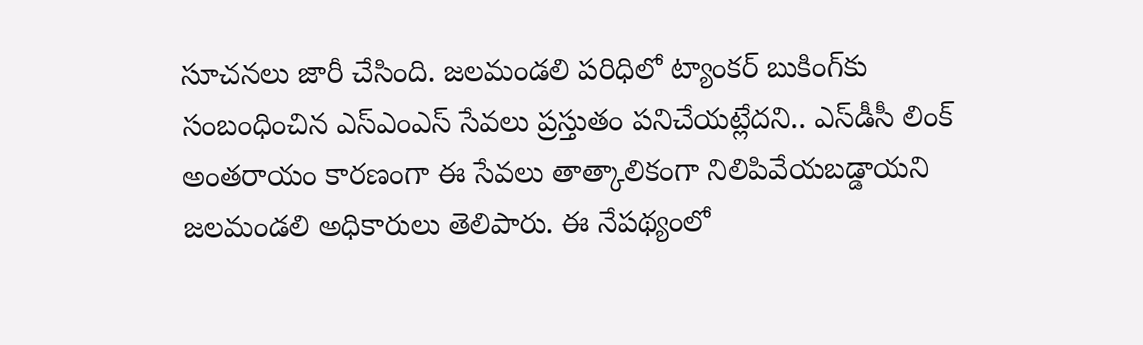సూచనలు జారీ చేసింది. జలమండలి పరిధిలో ట్యాంకర్ బుకింగ్‌కు సంబంధించిన ఎస్‌ఎంఎస్ సేవలు ప్రస్తుతం పనిచేయట్లేదని.. ఎస్‌డీసీ లింక్ అంతరాయం కారణంగా ఈ సేవలు తాత్కాలికంగా నిలిపివేయబడ్డాయని జలమండలి అధికారులు తెలిపారు. ఈ నేపథ్యంలో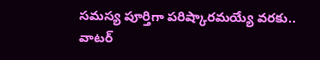సమస్య పూర్తిగా పరిష్కారమయ్యే వరకు.. వాటర్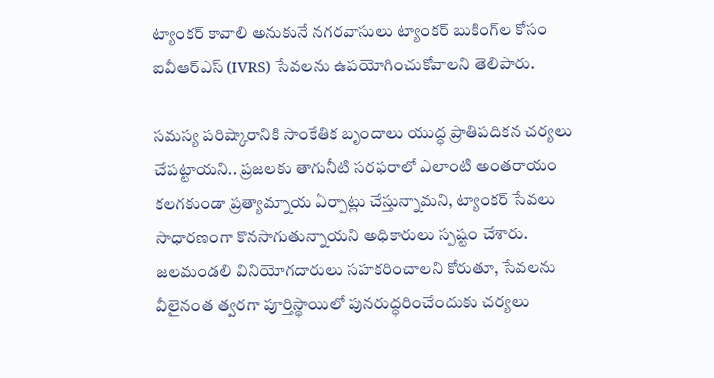ట్యాంకర్ కావాలి అనుకునే నగరవాసులు ట్యాంకర్ బుకింగ్‌ల కోసం ఐవీఆర్‌ఎస్ (IVRS) సేవలను ఉపయోగించుకోవాలని తెలిపారు.

సమస్య పరిష్కారానికి సాంకేతిక బృందాలు యుద్ధ ప్రాతిపదికన చర్యలు చేపట్టాయని.. ప్రజలకు తాగునీటి సరఫరాలో ఎలాంటి అంతరాయం కలగకుండా ప్రత్యామ్నాయ ఏర్పాట్లు చేస్తున్నామని, ట్యాంకర్ సేవలు సాధారణంగా కొనసాగుతున్నాయని అధికారులు స్పష్టం చేశారు. జలమండలి వినియోగదారులు సహకరించాలని కోరుతూ, సేవలను వీలైనంత త్వరగా పూర్తిస్థాయిలో పునరుద్ధరించేందుకు చర్యలు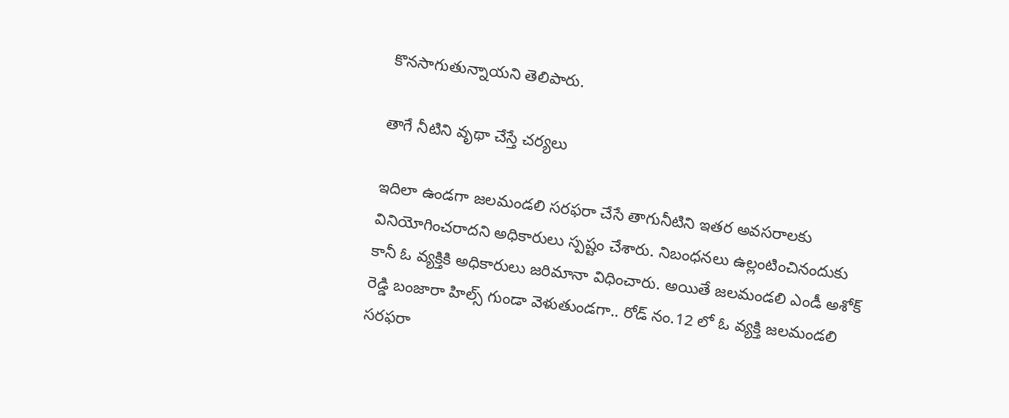కొనసాగుతున్నాయని తెలిపారు.

తాగే నీటిని వృథా చేస్తే చర్యలు

ఇదిలా ఉండగా జలమండలి సరఫరా చేసే తాగునీటిని ఇతర అవసరాలకు వినియోగించరాదని అధికారులు స్పష్టం చేశారు. నిబంధనలు ఉల్లంటించినందుకు కానీ ఓ వ్యక్తికి అధికారులు జరిమానా విధించారు. అయితే జలమండలి ఎండీ అశోక్ రెడ్డి బంజారా హిల్స్ గుండా వెళుతుండగా.. రోడ్ నం.12 లో ఓ వ్యక్తి జలమండలి సరఫరా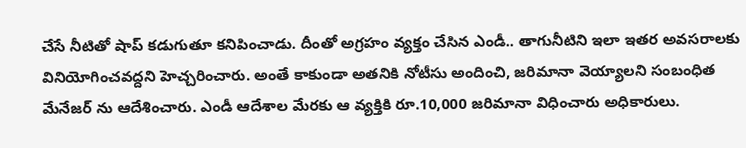చేసే నీటితో షాప్‌ కడుగుతూ కనిపించాడు. దీంతో అగ్రహం వ్యక్తం చేసిన ఎండీ.. తాగునీటిని ఇలా ఇతర అవసరాలకు వినియోగించవద్దని హెచ్చరించారు. అంతే కాకుండా అతనికి నోటీసు అందించి, జరిమానా వెయ్యాలని సంబంధిత మేనేజర్ ను ఆదేశించారు. ఎండీ ఆదేశాల మేరకు ఆ వ్యక్తికి రూ.10,000 జరిమానా విధించారు అధికారులు.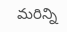మరిన్ని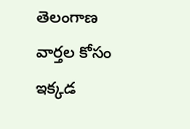తెలంగాణ వార్తల కోసం ఇక్కడ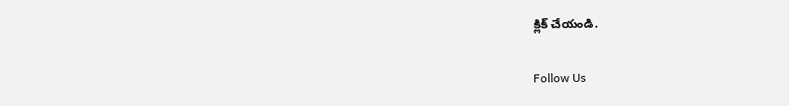క్లిక్ చేయండి.

Follow Us